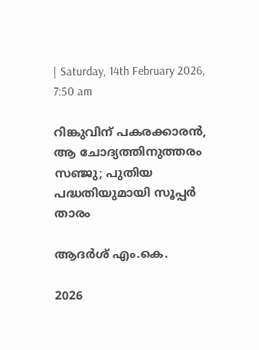| Saturday, 14th February 2026, 7:50 am

റിങ്കുവിന് പകരക്കാരന്‍, ആ ചോദ്യത്തിനുത്തരം സഞ്ജു; പുതിയ പദ്ധതിയുമായി സൂപ്പര്‍ താരം

ആദര്‍ശ് എം.കെ.

2026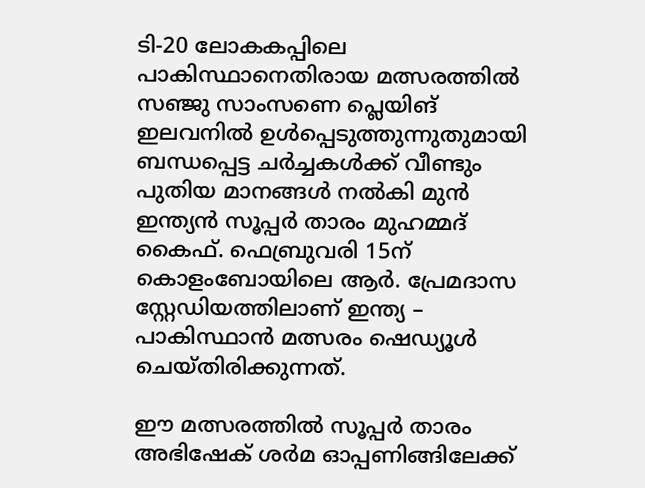ടി-20 ലോകകപ്പിലെ പാകിസ്ഥാനെതിരായ മത്സരത്തില്‍ സഞ്ജു സാംസണെ പ്ലെയിങ് ഇലവനില്‍ ഉള്‍പ്പെടുത്തുന്നുതുമായി ബന്ധപ്പെട്ട ചര്‍ച്ചകള്‍ക്ക് വീണ്ടും പുതിയ മാനങ്ങള്‍ നല്‍കി മുന്‍ ഇന്ത്യന്‍ സൂപ്പര്‍ താരം മുഹമ്മദ് കൈഫ്. ഫെബ്രുവരി 15ന് കൊളംബോയിലെ ആര്‍. പ്രേമദാസ സ്റ്റേഡിയത്തിലാണ് ഇന്ത്യ – പാകിസ്ഥാന്‍ മത്സരം ഷെഡ്യൂള്‍ ചെയ്തിരിക്കുന്നത്.

ഈ മത്സരത്തില്‍ സൂപ്പര്‍ താരം അഭിഷേക് ശര്‍മ ഓപ്പണിങ്ങിലേക്ക്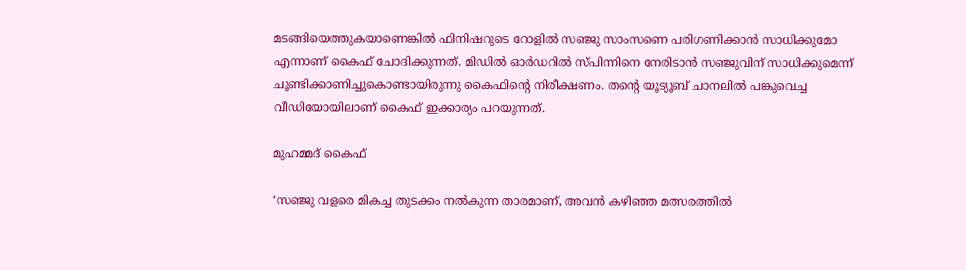മടങ്ങിയെത്തുകയാണെങ്കില്‍ ഫിനിഷറുടെ റോളില്‍ സഞ്ജു സാംസണെ പരിഗണിക്കാന്‍ സാധിക്കുമോ എന്നാണ് കൈഫ് ചോദിക്കുന്നത്. മിഡില്‍ ഓര്‍ഡറില്‍ സ്പിന്നിനെ നേരിടാന്‍ സഞ്ജുവിന് സാധിക്കുമെന്ന് ചൂണ്ടിക്കാണിച്ചുകൊണ്ടായിരുന്നു കൈഫിന്റെ നിരീക്ഷണം. തന്റെ യൂട്യൂബ് ചാനലില്‍ പങ്കുവെച്ച വീഡിയോയിലാണ് കൈഫ് ഇക്കാര്യം പറയുന്നത്.

മുഹമ്മദ് കൈഫ്

‘സഞ്ജു വളരെ മികച്ച തുടക്കം നല്‍കുന്ന താരമാണ്, അവന്‍ കഴിഞ്ഞ മത്സരത്തില്‍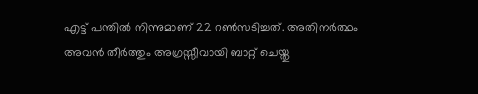എട്ട് പന്തില്‍ നിന്നുമാണ് 22 റണ്‍സടിച്ചത്. അതിനര്‍ത്ഥം അവന്‍ തീര്‍ത്തും അഗ്രസ്സീവായി ബാറ്റ് ചെയ്തു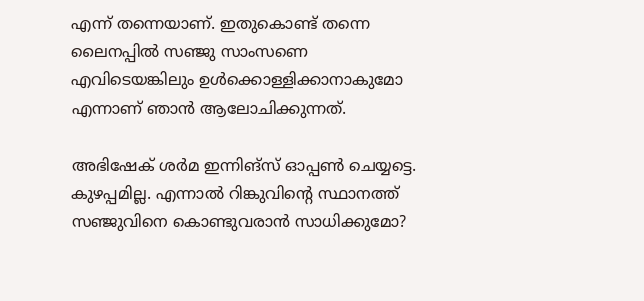എന്ന് തന്നെയാണ്. ഇതുകൊണ്ട് തന്നെ ലൈനപ്പില്‍ സഞ്ജു സാംസണെ എവിടെയങ്കിലും ഉള്‍ക്കൊള്ളിക്കാനാകുമോ എന്നാണ് ഞാന്‍ ആലോചിക്കുന്നത്.

അഭിഷേക് ശര്‍മ ഇന്നിങ്‌സ് ഓപ്പണ്‍ ചെയ്യട്ടെ. കുഴപ്പമില്ല. എന്നാല്‍ റിങ്കുവിന്റെ സ്ഥാനത്ത് സഞ്ജുവിനെ കൊണ്ടുവരാന്‍ സാധിക്കുമോ?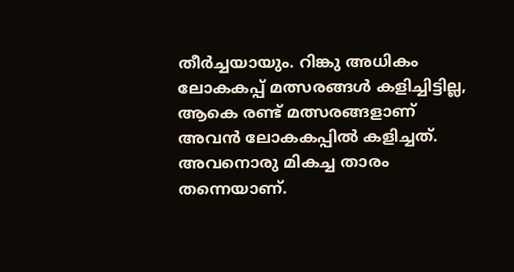തീര്‍ച്ചയായും. റിങ്കു അധികം ലോകകപ്പ് മത്സരങ്ങള്‍ കളിച്ചിട്ടില്ല, ആകെ രണ്ട് മത്സരങ്ങളാണ് അവന്‍ ലോകകപ്പില്‍ കളിച്ചത്. അവനൊരു മികച്ച താരം തന്നെയാണ്.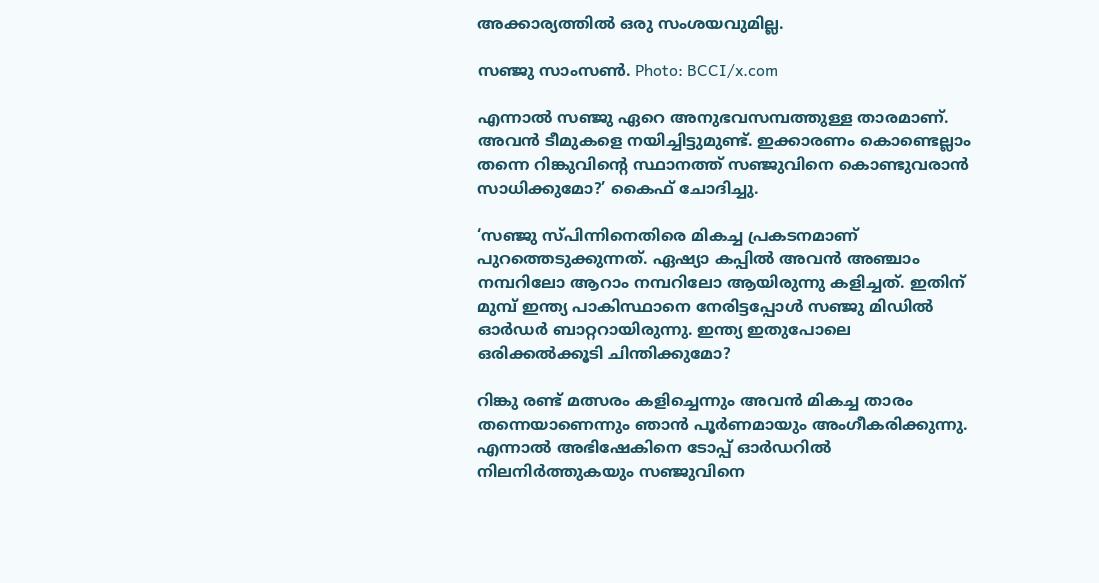അക്കാര്യത്തില്‍ ഒരു സംശയവുമില്ല.

സഞ്ജു സാംസണ്‍. Photo: BCCI/x.com

എന്നാല്‍ സഞ്ജു ഏറെ അനുഭവസമ്പത്തുള്ള താരമാണ്. അവന്‍ ടീമുകളെ നയിച്ചിട്ടുമുണ്ട്. ഇക്കാരണം കൊണ്ടെല്ലാം തന്നെ റിങ്കുവിന്റെ സ്ഥാനത്ത് സഞ്ജുവിനെ കൊണ്ടുവരാന്‍ സാധിക്കുമോ?’ കൈഫ് ചോദിച്ചു.

‘സഞ്ജു സ്പിന്നിനെതിരെ മികച്ച പ്രകടനമാണ് പുറത്തെടുക്കുന്നത്. ഏഷ്യാ കപ്പില്‍ അവന്‍ അഞ്ചാം നമ്പറിലോ ആറാം നമ്പറിലോ ആയിരുന്നു കളിച്ചത്. ഇതിന് മുമ്പ് ഇന്ത്യ പാകിസ്ഥാനെ നേരിട്ടപ്പോള്‍ സഞ്ജു മിഡില്‍ ഓര്‍ഡര്‍ ബാറ്ററായിരുന്നു. ഇന്ത്യ ഇതുപോലെ ഒരിക്കല്‍ക്കൂടി ചിന്തിക്കുമോ?

റിങ്കു രണ്ട് മത്സരം കളിച്ചെന്നും അവന്‍ മികച്ച താരം തന്നെയാണെന്നും ഞാന്‍ പൂര്‍ണമായും അംഗീകരിക്കുന്നു. എന്നാല്‍ അഭിഷേകിനെ ടോപ്പ് ഓര്‍ഡറില്‍ നിലനിര്‍ത്തുകയും സഞ്ജുവിനെ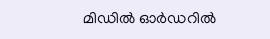മിഡില്‍ ഓര്‍ഡറില്‍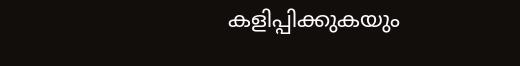കളിപ്പിക്കുകയും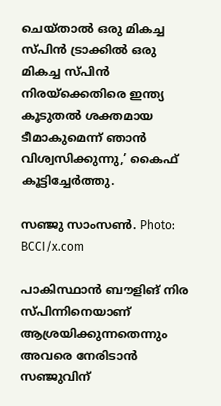ചെയ്താല്‍ ഒരു മികച്ച സ്പിന്‍ ട്രാക്കില്‍ ഒരു മികച്ച സ്പിന്‍ നിരയ്‌ക്കെതിരെ ഇന്ത്യ കൂടുതല്‍ ശക്തമായ ടീമാകുമെന്ന് ഞാന്‍ വിശ്വസിക്കുന്നു,’ കൈഫ് കൂട്ടിച്ചേര്‍ത്തു.

സഞ്ജു സാംസണ്‍. Photo: BCCI/x.com

പാകിസ്ഥാന്‍ ബൗളിങ് നിര സ്പിന്നിനെയാണ് ആശ്രയിക്കുന്നതെന്നും അവരെ നേരിടാന്‍ സഞ്ജുവിന്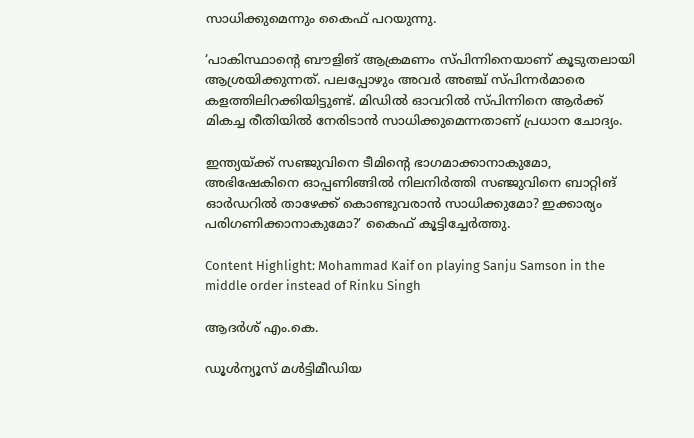സാധിക്കുമെന്നും കൈഫ് പറയുന്നു.

‘പാകിസ്ഥാന്റെ ബൗളിങ് ആക്രമണം സ്പിന്നിനെയാണ് കൂടുതലായി ആശ്രയിക്കുന്നത്. പലപ്പോഴും അവര്‍ അഞ്ച് സ്പിന്നര്‍മാരെ കളത്തിലിറക്കിയിട്ടുണ്ട്. മിഡില്‍ ഓവറില്‍ സ്പിന്നിനെ ആര്‍ക്ക് മികച്ച രീതിയില്‍ നേരിടാന്‍ സാധിക്കുമെന്നതാണ് പ്രധാന ചോദ്യം.

ഇന്ത്യയ്ക്ക് സഞ്ജുവിനെ ടീമിന്റെ ഭാഗമാക്കാനാകുമോ, അഭിഷേകിനെ ഓപ്പണിങ്ങില്‍ നിലനിര്‍ത്തി സഞ്ജുവിനെ ബാറ്റിങ് ഓര്‍ഡറില്‍ താഴേക്ക് കൊണ്ടുവരാന്‍ സാധിക്കുമോ? ഇക്കാര്യം പരിഗണിക്കാനാകുമോ?’ കൈഫ് കൂട്ടിച്ചേര്‍ത്തു.

Content Highlight: Mohammad Kaif on playing Sanju Samson in the middle order instead of Rinku Singh

ആദര്‍ശ് എം.കെ.

ഡൂള്‍ന്യൂസ് മള്‍ട്ടിമീഡിയ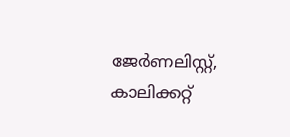ജേര്‍ണലിസ്റ്റ്, കാലിക്കറ്റ്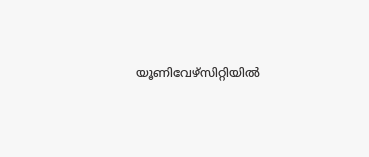യൂണിവേഴ്സിറ്റിയില്‍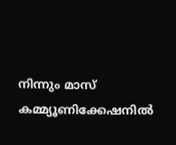നിന്നും മാസ് കമ്മ്യൂണിക്കേഷനില്‍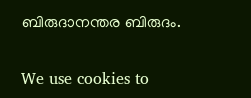ബിരുദാനന്തര ബിരുദം.

We use cookies to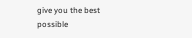give you the best possible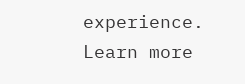experience. Learn more